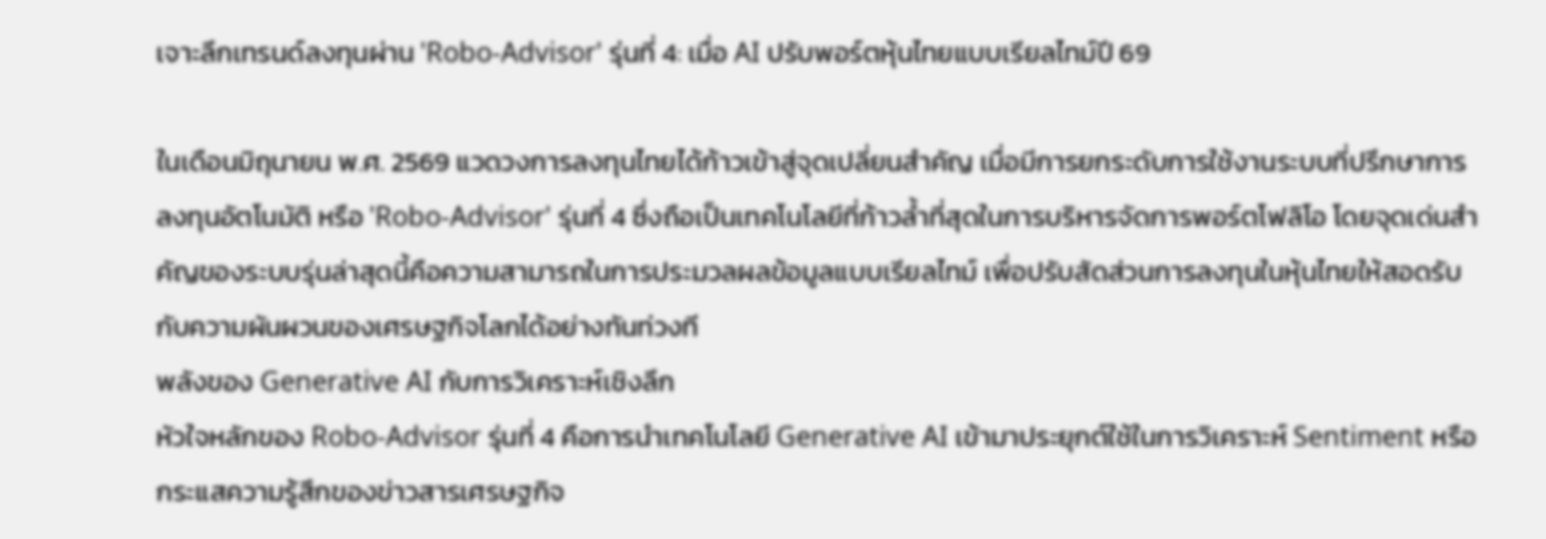เจาะลึกเทรนด์ลงทุนผ่าน 'Robo-Advisor' รุ่นที่ 4: เมื่อ AI ปรับพอร์ตหุ้นไทยแบบเรียลไทม์ปี 69

ในเดือนมิถุนายน พ.ศ. 2569 แวดวงการลงทุนไทยได้ก้าวเข้าสู่จุดเปลี่ยนสำคัญ เมื่อมีการยกระดับการใช้งานระบบที่ปรึกษาการลงทุนอัตโนมัติ หรือ 'Robo-Advisor' รุ่นที่ 4 ซึ่งถือเป็นเทคโนโลยีที่ก้าวล้ำที่สุดในการบริหารจัดการพอร์ตโฟลิโอ โดยจุดเด่นสำคัญของระบบรุ่นล่าสุดนี้คือความสามารถในการประมวลผลข้อมูลแบบเรียลไทม์ เพื่อปรับสัดส่วนการลงทุนในหุ้นไทยให้สอดรับกับความผันผวนของเศรษฐกิจโลกได้อย่างทันท่วงที
พลังของ Generative AI กับการวิเคราะห์เชิงลึก
หัวใจหลักของ Robo-Advisor รุ่นที่ 4 คือการนำเทคโนโลยี Generative AI เข้ามาประยุกต์ใช้ในการวิเคราะห์ Sentiment หรือกระแสความรู้สึกของข่าวสารเศรษฐกิจ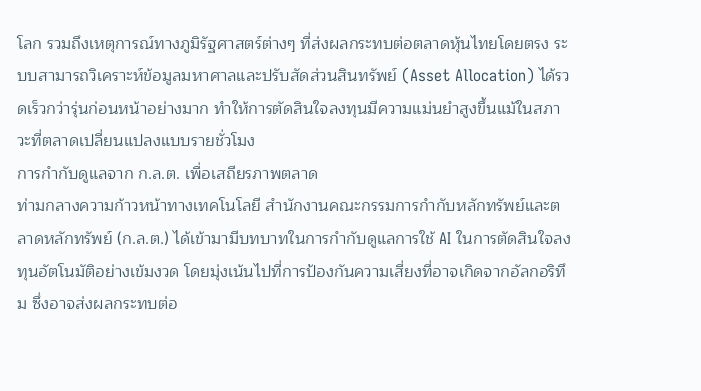โลก รวมถึงเหตุการณ์ทางภูมิรัฐศาสตร์ต่างๆ ที่ส่งผลกระทบต่อตลาดหุ้นไทยโดยตรง ระบบสามารถวิเคราะห์ข้อมูลมหาศาลและปรับสัดส่วนสินทรัพย์ (Asset Allocation) ได้รวดเร็วกว่ารุ่นก่อนหน้าอย่างมาก ทำให้การตัดสินใจลงทุนมีความแม่นยำสูงขึ้นแม้ในสภาวะที่ตลาดเปลี่ยนแปลงแบบรายชั่วโมง
การกำกับดูแลจาก ก.ล.ต. เพื่อเสถียรภาพตลาด
ท่ามกลางความก้าวหน้าทางเทคโนโลยี สำนักงานคณะกรรมการกำกับหลักทรัพย์และตลาดหลักทรัพย์ (ก.ล.ต.) ได้เข้ามามีบทบาทในการกำกับดูแลการใช้ AI ในการตัดสินใจลงทุนอัตโนมัติอย่างเข้มงวด โดยมุ่งเน้นไปที่การป้องกันความเสี่ยงที่อาจเกิดจากอัลกอริทึม ซึ่งอาจส่งผลกระทบต่อ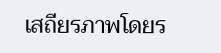เสถียรภาพโดยร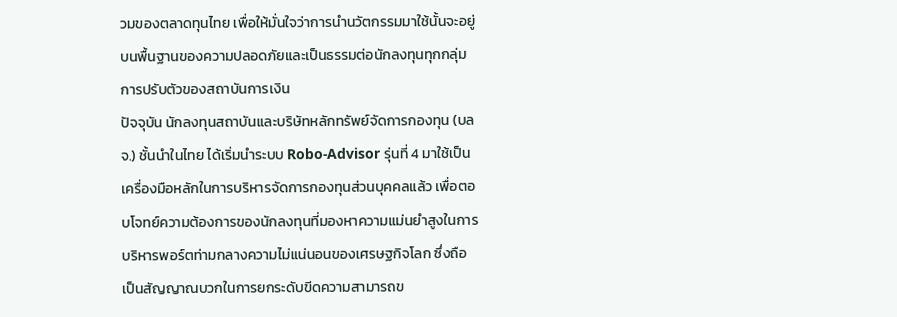วมของตลาดทุนไทย เพื่อให้มั่นใจว่าการนำนวัตกรรมมาใช้นั้นจะอยู่บนพื้นฐานของความปลอดภัยและเป็นธรรมต่อนักลงทุนทุกกลุ่ม
การปรับตัวของสถาบันการเงิน
ปัจจุบัน นักลงทุนสถาบันและบริษัทหลักทรัพย์จัดการกองทุน (บลจ.) ชั้นนำในไทย ได้เริ่มนำระบบ Robo-Advisor รุ่นที่ 4 มาใช้เป็นเครื่องมือหลักในการบริหารจัดการกองทุนส่วนบุคคลแล้ว เพื่อตอบโจทย์ความต้องการของนักลงทุนที่มองหาความแม่นยำสูงในการบริหารพอร์ตท่ามกลางความไม่แน่นอนของเศรษฐกิจโลก ซึ่งถือเป็นสัญญาณบวกในการยกระดับขีดความสามารถข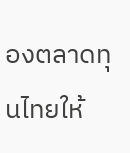องตลาดทุนไทยให้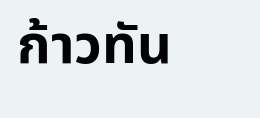ก้าวทัน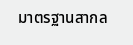มาตรฐานสากล